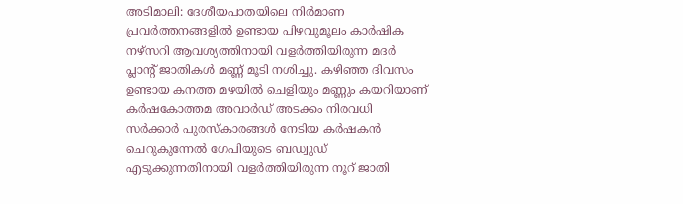അടിമാലി: ദേശീയപാതയിലെ നിർമാണ പ്രവർത്തനങ്ങളിൽ ഉണ്ടായ പിഴവുമൂലം കാർഷിക നഴ്സറി ആവശ്യത്തിനായി വളർത്തിയിരുന്ന മദർ പ്ലാന്റ് ജാതികൾ മണ്ണ് മൂടി നശിച്ചു. കഴിഞ്ഞ ദിവസം ഉണ്ടായ കനത്ത മഴയിൽ ചെളിയും മണ്ണും കയറിയാണ് കർഷകോത്തമ അവാർഡ് അടക്കം നിരവധി സർക്കാർ പുരസ്കാരങ്ങൾ നേടിയ കർഷകൻ ചെറുകുന്നേൽ ഗേപിയുടെ ബഡ്വുഡ് എടുക്കുന്നതിനായി വളർത്തിയിരുന്ന നൂറ് ജാതി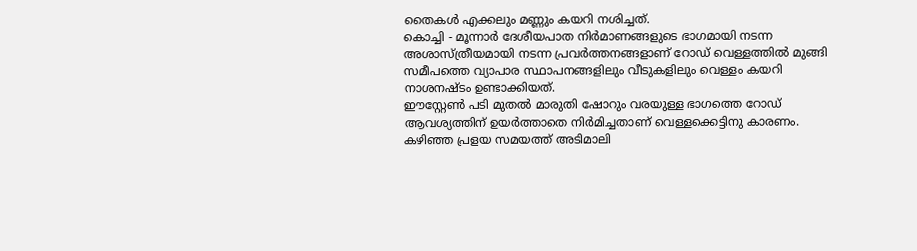തൈകൾ എക്കലും മണ്ണും കയറി നശിച്ചത്.
കൊച്ചി - മൂന്നാർ ദേശീയപാത നിർമാണങ്ങളുടെ ഭാഗമായി നടന്ന അശാസ്ത്രീയമായി നടന്ന പ്രവർത്തനങ്ങളാണ് റോഡ് വെള്ളത്തിൽ മുങ്ങി സമീപത്തെ വ്യാപാര സ്ഥാപനങ്ങളിലും വീടുകളിലും വെള്ളം കയറി നാശനഷ്ടം ഉണ്ടാക്കിയത്.
ഈസ്റ്റേൺ പടി മുതൽ മാരുതി ഷോറും വരയുള്ള ഭാഗത്തെ റോഡ് ആവശ്യത്തിന് ഉയർത്താതെ നിർമിച്ചതാണ് വെള്ളക്കെട്ടിനു കാരണം.
കഴിഞ്ഞ പ്രളയ സമയത്ത് അടിമാലി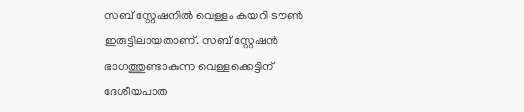സബ് സ്റ്റേഷനിൽ വെള്ളം കയറി ടൗൺ ഇരുട്ടിലായതാണ്. സബ് സ്റ്റേഷൻ ഭാഗത്തുണ്ടാകുന്ന വെള്ളക്കെട്ടിന് ദേശീയപാത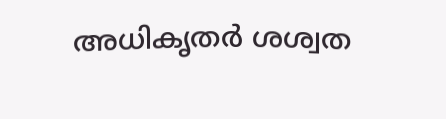അധികൃതർ ശശ്വത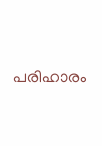പരിഹാരം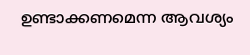ഉണ്ടാക്കണമെന്ന ആവശ്യം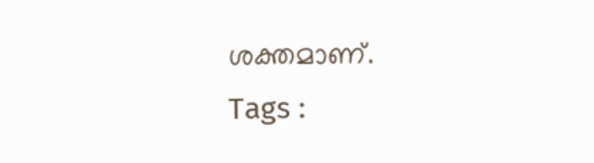ശക്തമാണ്.
Tags :